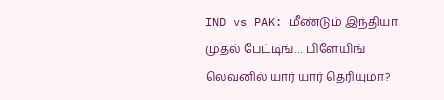IND vs PAK: மீண்டும் இந்தியா முதல் பேட்டிங்… பிளேயிங் லெவனில் யார் யார் தெரியுமா?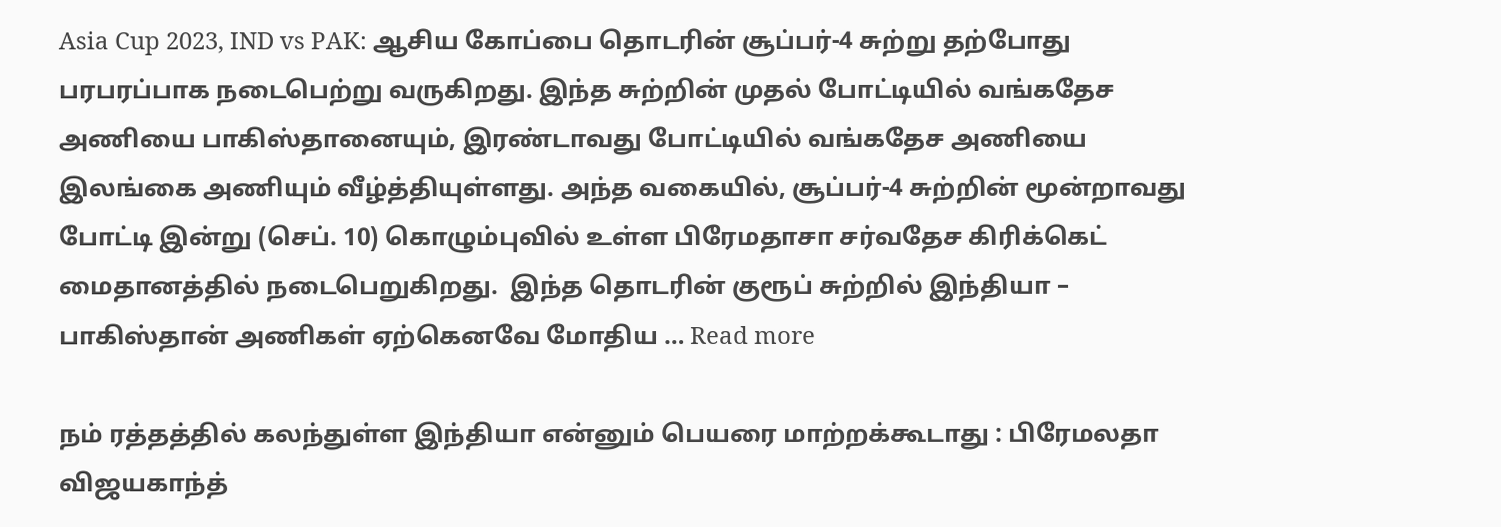Asia Cup 2023, IND vs PAK: ஆசிய கோப்பை தொடரின் சூப்பர்-4 சுற்று தற்போது பரபரப்பாக நடைபெற்று வருகிறது. இந்த சுற்றின் முதல் போட்டியில் வங்கதேச அணியை பாகிஸ்தானையும், இரண்டாவது போட்டியில் வங்கதேச அணியை இலங்கை அணியும் வீழ்த்தியுள்ளது. அந்த வகையில், சூப்பர்-4 சுற்றின் மூன்றாவது போட்டி இன்று (செப். 10) கொழும்புவில் உள்ள பிரேமதாசா சர்வதேச கிரிக்கெட் மைதானத்தில் நடைபெறுகிறது.  இந்த தொடரின் குரூப் சுற்றில் இந்தியா – பாகிஸ்தான் அணிகள் ஏற்கெனவே மோதிய … Read more

நம் ரத்தத்தில் கலந்துள்ள இந்தியா என்னும் பெயரை மாற்றக்கூடாது : பிரேமலதா விஜயகாந்த்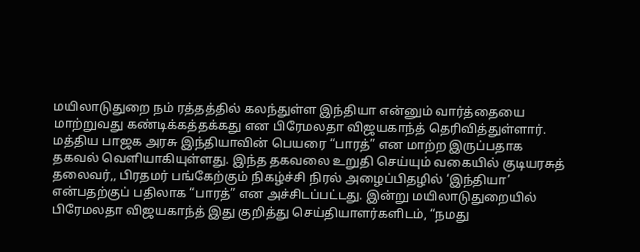மயிலாடுதுறை நம் ரத்தத்தில் கலந்துள்ள இந்தியா என்னும் வார்த்தையை மாற்றுவது கண்டிக்கத்தக்கது என பிரேமலதா விஜயகாந்த் தெரிவித்துள்ளார். மத்திய பாஜக அரசு இந்தியாவின் பெயரை “பாரத்” என மாற்ற இருப்பதாக தகவல் வெளியாகியுள்ளது. இந்த தகவலை உறுதி செய்யும் வகையில் குடியரசுத் தலைவர்,, பிரதமர் பங்கேற்கும் நிகழ்ச்சி நிரல் அழைப்பிதழில் ‘இந்தியா’ என்பதற்குப் பதிலாக “பாரத்” என அச்சிடப்பட்டது. இன்று மயிலாடுதுறையில் பிரேமலதா விஜயகாந்த் இது குறித்து செய்தியாளர்களிடம், “நமது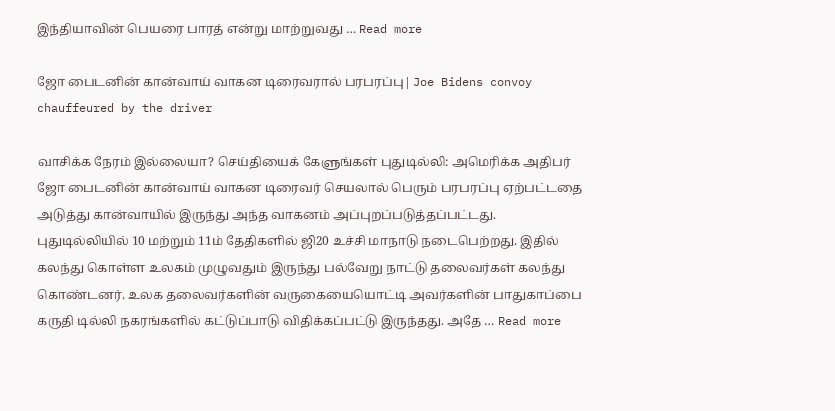இந்தியாவின் பெயரை பாரத் என்று மாற்றுவது … Read more

ஜோ பைடனின் கான்வாய் வாகன டிரைவரால் பரபரப்பு| Joe Bidens convoy chauffeured by the driver

வாசிக்க நேரம் இல்லையா? செய்தியைக் கேளுங்கள் புதுடில்லி: அமெரிக்க அதிபர் ஜோ பைடனின் கான்வாய் வாகன டிரைவர் செயலால் பெரும் பரபரப்பு ஏற்பட்டதை அடுத்து கான்வாயில் இருந்து அந்த வாகனம் அப்புறப்படுத்தப்பட்டது. புதுடில்லியில் 10 மற்றும் 11ம் தேதிகளில் ஜி20 உச்சி மாநாடு நடைபெற்றது. இதில் கலந்து கொள்ள உலகம் முழுவதும் இருந்து பல்வேறு நாட்டு தலைவர்கள் கலந்து கொண்டனர். உலக தலைவர்களின் வருகையையொட்டி அவர்களின் பாதுகாப்பை கருதி டில்லி நகரங்களில் கட்டுப்பாடு விதிக்கப்பட்டு இருந்தது. அதே … Read more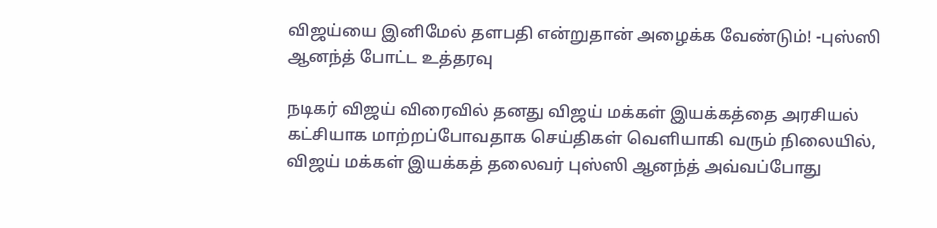விஜய்யை இனிமேல் தளபதி என்றுதான் அழைக்க வேண்டும்! -புஸ்ஸி ஆனந்த் போட்ட உத்தரவு

நடிகர் விஜய் விரைவில் தனது விஜய் மக்கள் இயக்கத்தை அரசியல் கட்சியாக மாற்றப்போவதாக செய்திகள் வெளியாகி வரும் நிலையில், விஜய் மக்கள் இயக்கத் தலைவர் புஸ்ஸி ஆனந்த் அவ்வப்போது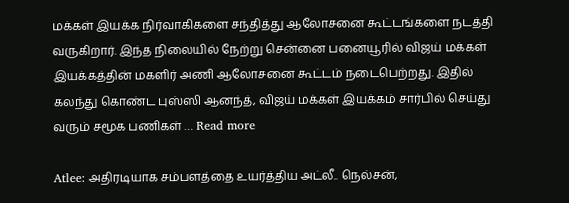மக்கள் இயக்க நிர்வாகிகளை சந்தித்து ஆலோசனை கூட்டங்களை நடத்தி வருகிறார். இந்த நிலையில் நேற்று சென்னை பனையூரில் விஜய் மக்கள் இயக்கத்தின் மகளிர் அணி ஆலோசனை கூட்டம் நடைபெற்றது. இதில் கலந்து கொண்ட புஸ்ஸி ஆனந்த், விஜய் மக்கள் இயக்கம் சார்பில் செய்து வரும் சமூக பணிகள் … Read more

Atlee: அதிரடியாக சம்பளத்தை உயர்த்திய அட்லீ.. நெல்சன்,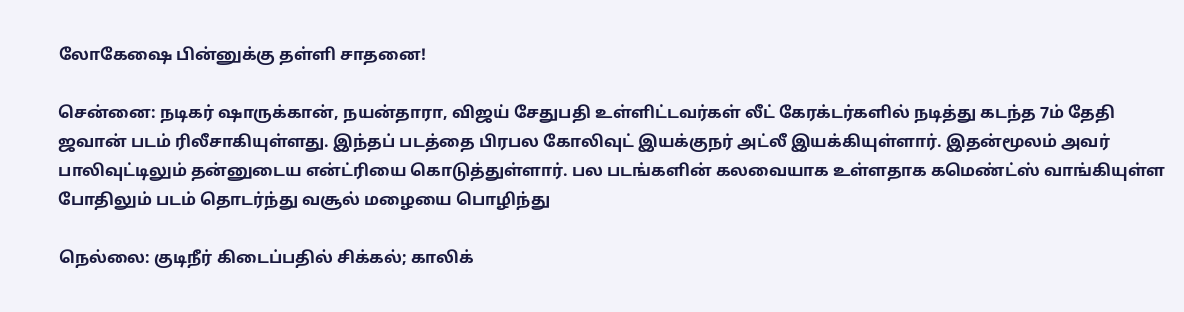லோகேஷை பின்னுக்கு தள்ளி சாதனை!

சென்னை: நடிகர் ஷாருக்கான், நயன்தாரா, விஜய் சேதுபதி உள்ளிட்டவர்கள் லீட் கேரக்டர்களில் நடித்து கடந்த 7ம் தேதி ஜவான் படம் ரிலீசாகியுள்ளது. இந்தப் படத்தை பிரபல கோலிவுட் இயக்குநர் அட்லீ இயக்கியுள்ளார். இதன்மூலம் அவர் பாலிவுட்டிலும் தன்னுடைய என்ட்ரியை கொடுத்துள்ளார். பல படங்களின் கலவையாக உள்ளதாக கமெண்ட்ஸ் வாங்கியுள்ள போதிலும் படம் தொடர்ந்து வசூல் மழையை பொழிந்து

நெல்லை: குடிநீர் கிடைப்பதில் சிக்கல்; காலிக்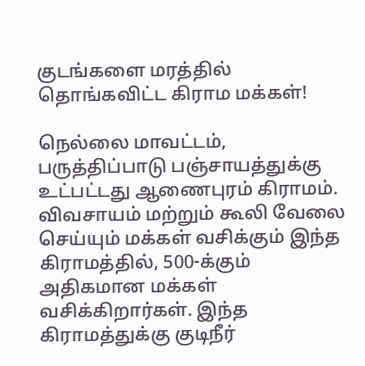குடங்களை மரத்தில் தொங்கவிட்ட கிராம மக்கள்!

நெல்லை மாவட்டம், பருத்திப்பாடு பஞ்சாயத்துக்கு உட்பட்டது ஆணைபுரம் கிராமம். விவசாயம் மற்றும் கூலி வேலை செய்யும் மக்கள் வசிக்கும் இந்த கிராமத்தில், 500-க்கும் அதிகமான மக்கள் வசிக்கிறார்கள். இந்த கிராமத்துக்கு குடிநீர்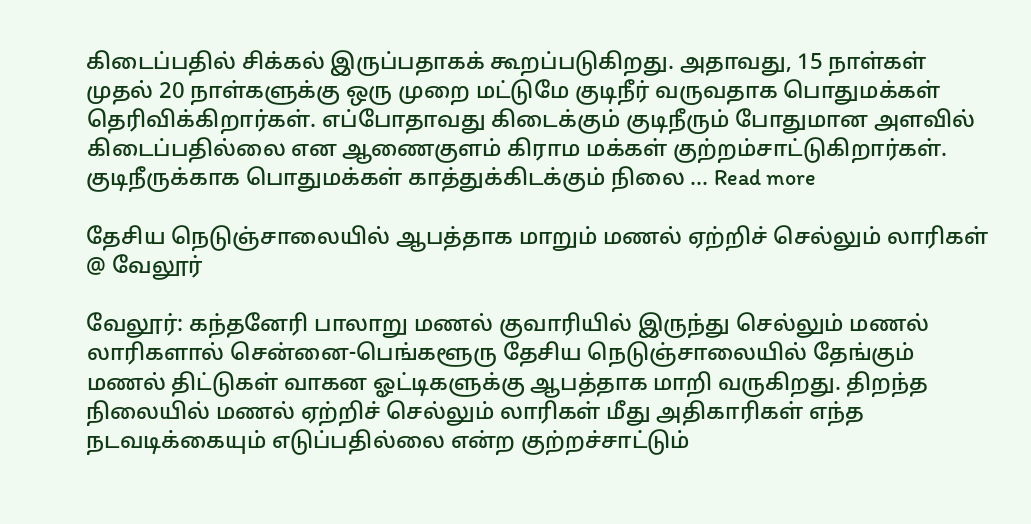கிடைப்பதில் சிக்கல் இருப்பதாகக் கூறப்படுகிறது. அதாவது, 15 நாள்கள் முதல் 20 நாள்களுக்கு ஒரு முறை மட்டுமே குடிநீர் வருவதாக பொதுமக்கள் தெரிவிக்கிறார்கள். எப்போதாவது கிடைக்கும் குடிநீரும் போதுமான அளவில் கிடைப்பதில்லை என ஆணைகுளம் கிராம மக்கள் குற்றம்சாட்டுகிறார்கள். குடிநீருக்காக பொதுமக்கள் காத்துக்கிடக்கும் நிலை … Read more

தேசிய நெடுஞ்சாலையில் ஆபத்தாக மாறும் மணல் ஏற்றிச் செல்லும் லாரிகள் @ வேலூர்

வேலூர்: கந்தனேரி பாலாறு மணல் குவாரியில் இருந்து செல்லும் மணல் லாரிகளால் சென்னை-பெங்களூரு தேசிய நெடுஞ்சாலையில் தேங்கும் மணல் திட்டுகள் வாகன ஓட்டிகளுக்கு ஆபத்தாக மாறி வருகிறது. திறந்த நிலையில் மணல் ஏற்றிச் செல்லும் லாரிகள் மீது அதிகாரிகள் எந்த நடவடிக்கையும் எடுப்பதில்லை என்ற குற்றச்சாட்டும்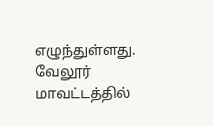எழுந்துள்ளது. வேலூர் மாவட்டத்தில்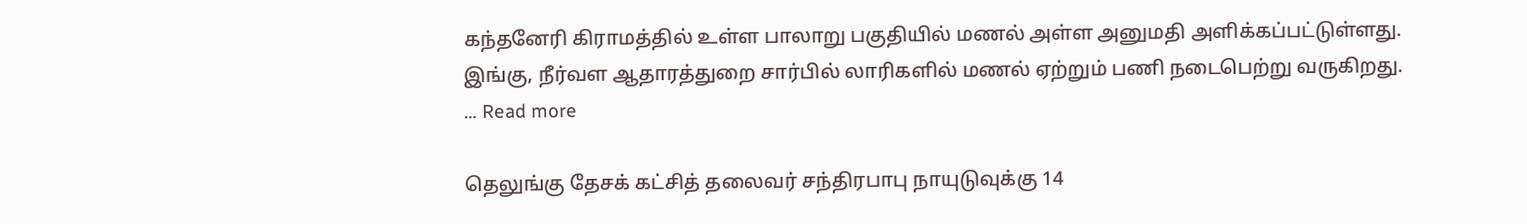கந்தனேரி கிராமத்தில் உள்ள பாலாறு பகுதியில் மணல் அள்ள அனுமதி அளிக்கப்பட்டுள்ளது. இங்கு, நீர்வள ஆதாரத்துறை சார்பில் லாரிகளில் மணல் ஏற்றும் பணி நடைபெற்று வருகிறது. … Read more

தெலுங்கு தேசக் கட்சித் தலைவர் சந்திரபாபு நாயுடுவுக்கு 14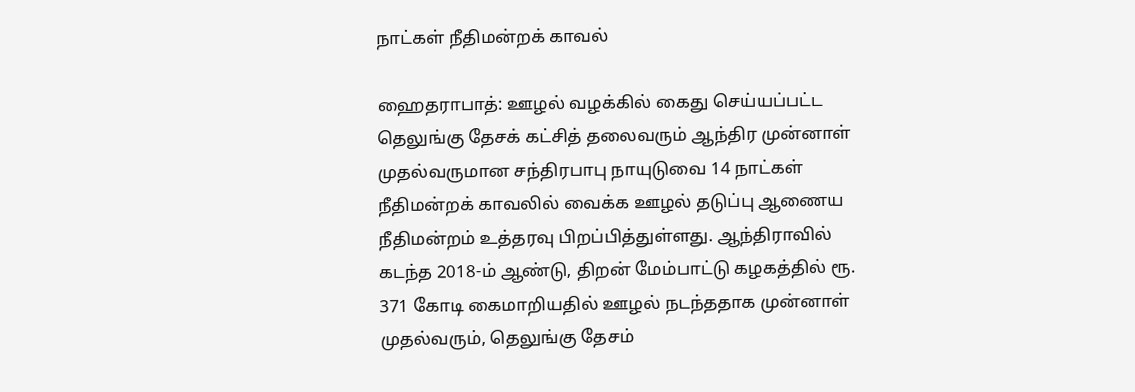நாட்கள் நீதிமன்றக் காவல்

ஹைதராபாத்: ஊழல் வழக்கில் கைது செய்யப்பட்ட தெலுங்கு தேசக் கட்சித் தலைவரும் ஆந்திர முன்னாள் முதல்வருமான சந்திரபாபு நாயுடுவை 14 நாட்கள் நீதிமன்றக் காவலில் வைக்க ஊழல் தடுப்பு ஆணைய நீதிமன்றம் உத்தரவு பிறப்பித்துள்ளது. ஆந்திராவில் கடந்த 2018-ம் ஆண்டு, திறன் மேம்பாட்டு கழகத்தில் ரூ. 371 கோடி கைமாறியதில் ஊழல் நடந்ததாக முன்னாள் முதல்வரும், தெலுங்கு தேசம்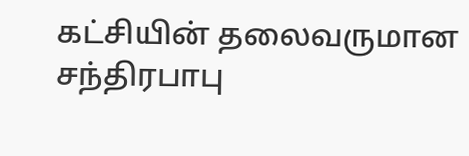கட்சியின் தலைவருமான சந்திரபாபு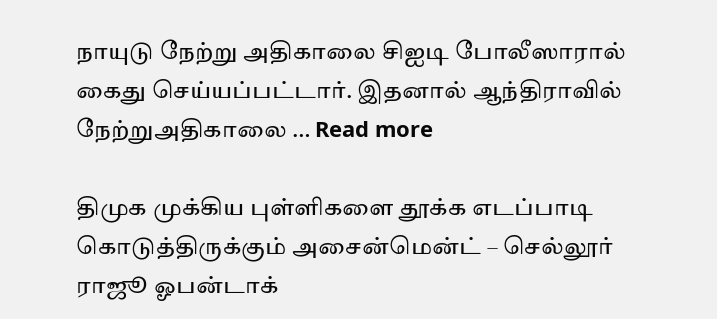நாயுடு நேற்று அதிகாலை சிஐடி போலீஸாரால் கைது செய்யப்பட்டார். இதனால் ஆந்திராவில் நேற்றுஅதிகாலை … Read more

திமுக முக்கிய புள்ளிகளை தூக்க எடப்பாடி கொடுத்திருக்கும் அசைன்மென்ட் – செல்லூர் ராஜூ ஓபன்டாக்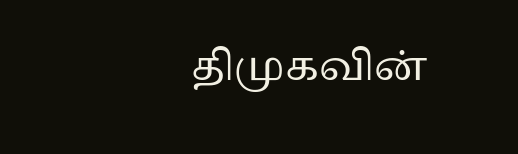திமுகவின்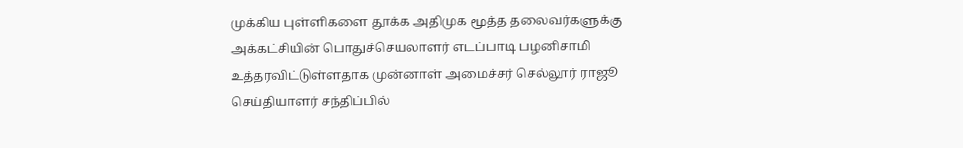முக்கிய புள்ளிகளை தூக்க அதிமுக மூத்த தலைவர்களுக்கு அக்கட்சியின் பொதுச்செயலாளர் எடப்பாடி பழனிசாமி உத்தரவிட்டுள்ளதாக முன்னாள் அமைச்சர் செல்லூர் ராஜூ செய்தியாளர் சந்திப்பில்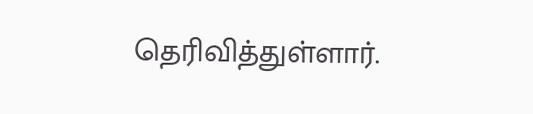தெரிவித்துள்ளார்.